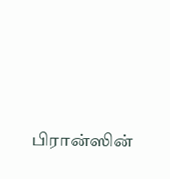பிரான்ஸின்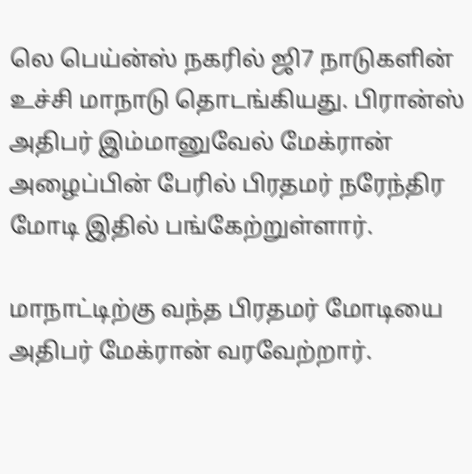லெ பெய்ன்ஸ் நகரில் ஜி7 நாடுகளின் உச்சி மாநாடு தொடங்கியது. பிரான்ஸ் அதிபர் இம்மானுவேல் மேக்ரான் அழைப்பின் பேரில் பிரதமர் நரேந்திர மோடி இதில் பங்கேற்றுள்ளார்.

மாநாட்டிற்கு வந்த பிரதமர் மோடியை அதிபர் மேக்ரான் வரவேற்றார்.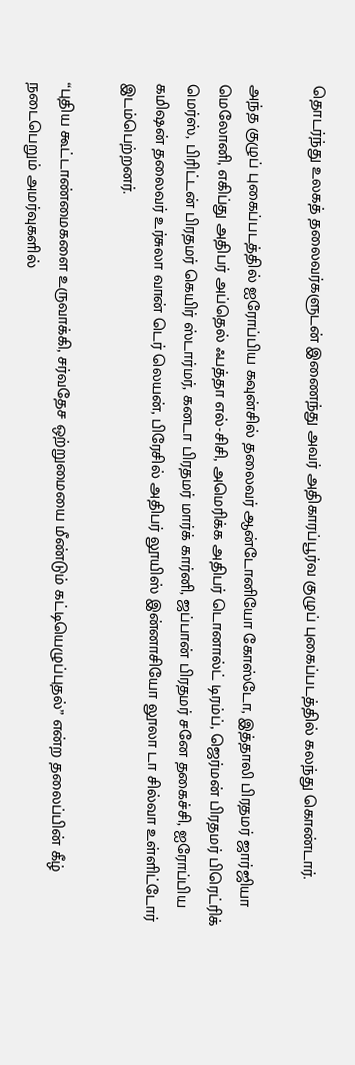தொடர்ந்து உலகத் தலைவர்களுடன் இணைந்து அவர் அதிகாரப்பூர்வ குழுப் புகைப்படத்தில் கலந்து கொண்டார்.

அந்த குழுப் புகைப்படத்தில் ஐரோப்பிய கவுன்சில் தலைவர் ஆன்டோனியோ கோஸ்டோ, இத்தாலி பிரதமர் ஜார்ஜியா மெலோனி, எகிப்து அதிபர் அப்தெல் ஃபத்தா எல்-சிசி, அமெரிக்க அதிபர் டொனால்ட் டிரம்ப், ஜெர்மன் பிரதமர் பிரெட்ரிக் மெர்ஸ், பிரிட்டன் பிரதமர் கெயிர் ஸ்டார்மர், கனடா பிரதமர் மார்க் கார்னி, ஜப்பான் பிரதமர் சனே தகைச்சி, ஐரோப்பிய கமிஷன் தலைவர் உர்சுலா வான் டெர் லெயன், பிரேசில் அதிபர் லூயிஸ் இன்னாசியோ லூலா டா சில்வா உள்ளிட்டோர் இடம்பெற்றனர்.

“புதிய கூட்டாண்மைகளை உருவாக்கி, சர்வதேச ஒற்றுமையை மீண்டும் கட்டியெழுப்புதல்” என்ற தலைப்பின் கீழ் நடைபெறும் அமர்வுகளில்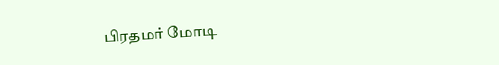பிரதமர் மோடி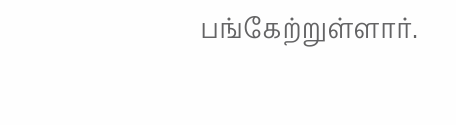பங்கேற்றுள்ளார்.